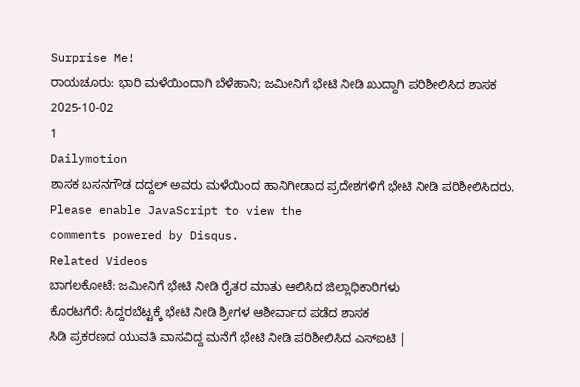Surprise Me!
ರಾಯಚೂರು: ಭಾರಿ ಮಳೆಯಿಂದಾಗಿ ಬೆಳೆಹಾನಿ; ಜಮೀನಿಗೆ ಭೇಟಿ ನೀಡಿ ಖುದ್ದಾಗಿ ಪರಿಶೀಲಿಸಿದ ಶಾಸಕ
2025-10-02
1
Dailymotion
ಶಾಸಕ ಬಸನಗೌಡ ದದ್ದಲ್ ಅವರು ಮಳೆಯಿಂದ ಹಾನಿಗೀಡಾದ ಪ್ರದೇಶಗಳಿಗೆ ಭೇಟಿ ನೀಡಿ ಪರಿಶೀಲಿಸಿದರು.
Please enable JavaScript to view the
comments powered by Disqus.
Related Videos
ಬಾಗಲಕೋಟೆ: ಜಮೀನಿಗೆ ಭೇಟಿ ನೀಡಿ ರೈತರ ಮಾತು ಆಲಿಸಿದ ಜಿಲ್ಲಾಧಿಕಾರಿಗಳು
ಕೊರಟಗೆರೆ: ಸಿದ್ದರಬೆಟ್ಟಕ್ಕೆ ಭೇಟಿ ನೀಡಿ ಶ್ರೀಗಳ ಆಶೀರ್ವಾದ ಪಡೆದ ಶಾಸಕ
ಸಿಡಿ ಪ್ರಕರಣದ ಯುವತಿ ವಾಸವಿದ್ದ ಮನೆಗೆ ಭೇಟಿ ನೀಡಿ ಪರಿಶೀಲಿಸಿದ ಎಸ್ಐಟಿ |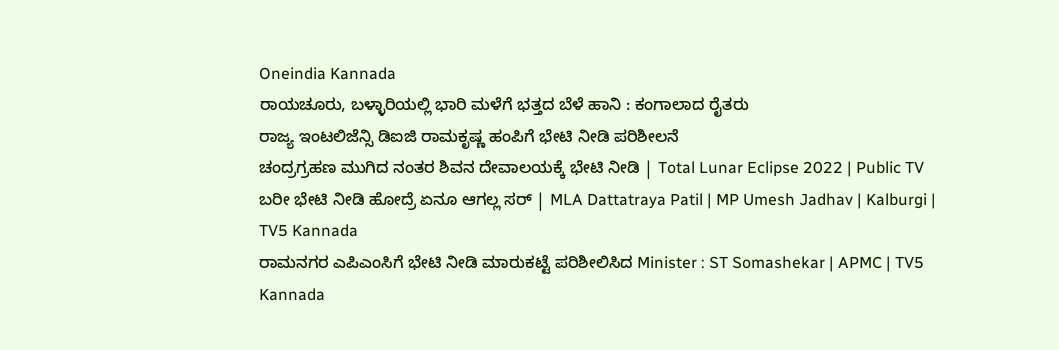Oneindia Kannada
ರಾಯಚೂರು, ಬಳ್ಳಾರಿಯಲ್ಲಿ ಭಾರಿ ಮಳೆಗೆ ಭತ್ತದ ಬೆಳೆ ಹಾನಿ : ಕಂಗಾಲಾದ ರೈತರು
ರಾಜ್ಯ ಇಂಟಲಿಜೆನ್ಸಿ ಡಿಐಜಿ ರಾಮಕೃಷ್ಣ ಹಂಪಿಗೆ ಭೇಟಿ ನೀಡಿ ಪರಿಶೀಲನೆ
ಚಂದ್ರಗ್ರಹಣ ಮುಗಿದ ನಂತರ ಶಿವನ ದೇವಾಲಯಕ್ಕೆ ಭೇಟಿ ನೀಡಿ | Total Lunar Eclipse 2022 | Public TV
ಬರೀ ಭೇಟಿ ನೀಡಿ ಹೋದ್ರೆ ಏನೂ ಆಗಲ್ಲ ಸರ್ | MLA Dattatraya Patil | MP Umesh Jadhav | Kalburgi | TV5 Kannada
ರಾಮನಗರ ಎಪಿಎಂಸಿಗೆ ಭೇಟಿ ನೀಡಿ ಮಾರುಕಟ್ಟೆ ಪರಿಶೀಲಿಸಿದ Minister : ST Somashekar | APMC | TV5 Kannada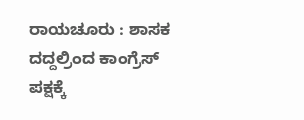ರಾಯಚೂರು : ಶಾಸಕ ದದ್ದಲ್ರಿಂದ ಕಾಂಗ್ರೆಸ್ ಪಕ್ಷಕ್ಕೆ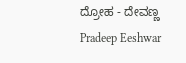ದ್ರೋಹ - ದೇವಣ್ಣ
Pradeep Eeshwar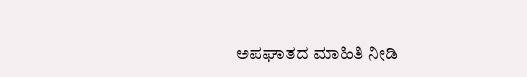ಅಪಘಾತದ ಮಾಹಿತಿ ನೀಡಿ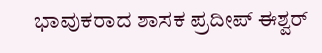ಭಾವುಕರಾದ ಶಾಸಕ ಪ್ರದೀಪ್ ಈಶ್ವರ್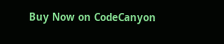Buy Now on CodeCanyon